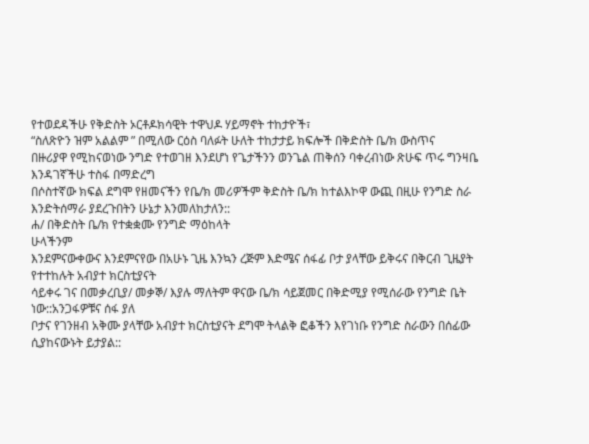የተወደዳችሁ የቅድስት ኦርቶዶክሳዊት ተዋህዶ ሃይማኖት ተከታዮች፣
“ስለጽዮን ዝም አልልም ” በሚለው ርዕስ ባለፉት ሁለት ተከታታይ ክፍሎች በቅድስት ቤ/ክ ውስጥና
በዙሪያዋ የሚከናወነው ንግድ የተወገዘ እንደሆነ የጌታችንን ወንጌል ጠቅሰን ባቀረብነው ጽሁፍ ጥሩ ግንዛቤ እንዳገኛችሁ ተስፋ በማድረግ
በሶስተኛው ክፍል ደግሞ የዘመናችን የቤ/ክ መሪዎችም ቅድስት ቤ/ክ ከተልእኮዋ ውጪ በዚሁ የንግድ ስራ እንድትሰማራ ያደረጉበትን ሁኔታ እንመለከታለን::
ሐ/ በቅድስት ቤ/ክ የተቋቋሙ የንግድ ማዕከላት
ሁላችንም
እንደምናውቀውና እንደምናየው በአሁኑ ጊዜ እንኳን ረጅም እድሜና ሰፋፊ ቦታ ያላቸው ይቅሩና በቅርብ ጊዜያት የተተከሉት አብያተ ክርስቲያናት
ሳይቀሩ ገና በመቃረቢያ/ መቃኞ/ እያሉ ማለትም ዋናው ቤ/ክ ሳይጀመር በቅድሚያ የሚሰራው የንግድ ቤት ነው::አንጋፋዎቹና ሰፋ ያለ
ቦታና የገንዘብ አቅሙ ያላቸው አብያተ ክርስቲያናት ደግሞ ትላልቅ ፎቆችን እየገነቡ የንግድ ስራውን በሰፊው ሲያከናውኑት ይታያል::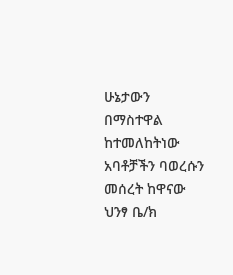ሁኔታውን በማስተዋል ከተመለከትነው አባቶቻችን ባወረሱን መሰረት ከዋናው
ህንፃ ቤ/ክ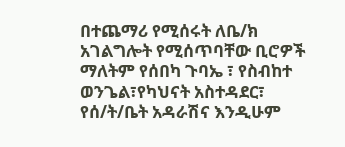በተጨማሪ የሚሰሩት ለቤ/ክ አገልግሎት የሚሰጥባቸው ቢሮዎች ማለትም የሰበካ ጉባኤ ፣ የስብከተ ወንጌል፣የካህናት አስተዳደር፣
የሰ/ት/ቤት አዳራሽና እንዲሁም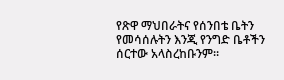የጽዋ ማህበራትና የሰንበቴ ቤትን
የመሳሰሉትን እንጂ የንግድ ቤቶችን ሰርተው አላስረከቡንም።